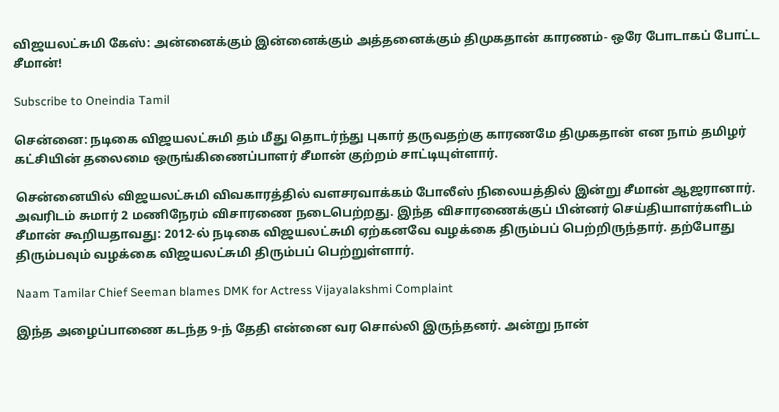விஜயலட்சுமி கேஸ்: அன்னைக்கும் இன்னைக்கும் அத்தனைக்கும் திமுகதான் காரணம்- ஒரே போடாகப் போட்ட சீமான்!

Subscribe to Oneindia Tamil

சென்னை: நடிகை விஜயலட்சுமி தம் மீது தொடர்ந்து புகார் தருவதற்கு காரணமே திமுகதான் என நாம் தமிழர் கட்சியின் தலைமை ஒருங்கிணைப்பாளர் சீமான் குற்றம் சாட்டியுள்ளார்.

சென்னையில் விஜயலட்சுமி விவகாரத்தில் வளசரவாக்கம் போலீஸ் நிலையத்தில் இன்று சீமான் ஆஜரானார். அவரிடம் சுமார் 2 மணிநேரம் விசாரணை நடைபெற்றது. இந்த விசாரணைக்குப் பின்னர் செய்தியாளர்களிடம் சீமான் கூறியதாவது: 2012-ல் நடிகை விஜயலட்சுமி ஏற்கனவே வழக்கை திரும்பப் பெற்றிருந்தார். தற்போது திரும்பவும் வழக்கை விஜயலட்சுமி திரும்பப் பெற்றுள்ளார்.

Naam Tamilar Chief Seeman blames DMK for Actress Vijayalakshmi Complaint

இந்த அழைப்பாணை கடந்த 9-ந் தேதி என்னை வர சொல்லி இருந்தனர். அன்று நான்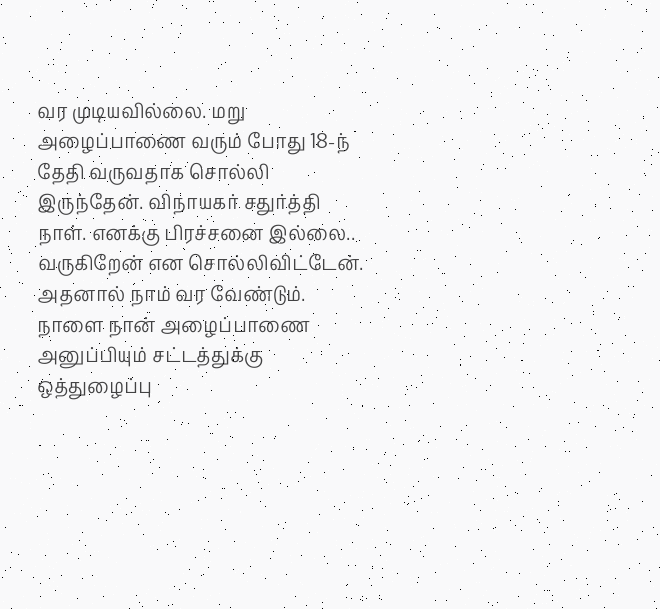வர முடியவில்லை. மறு அழைப்பாணை வரும் போது 18-ந் தேதி வருவதாக சொல்லி இருந்தேன். விநாயகர் சதுர்த்தி நாள். எனக்கு பிரச்சனை இல்லை.. வருகிறேன் என சொல்லிவிட்டேன். அதனால் நாம் வர வேண்டும். நாளை நான் அழைப்பாணை அனுப்பியும் சட்டத்துக்கு ஒத்துழைப்பு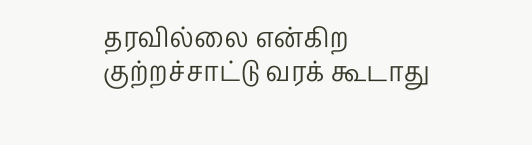தரவில்லை என்கிற குற்றச்சாட்டு வரக் கூடாது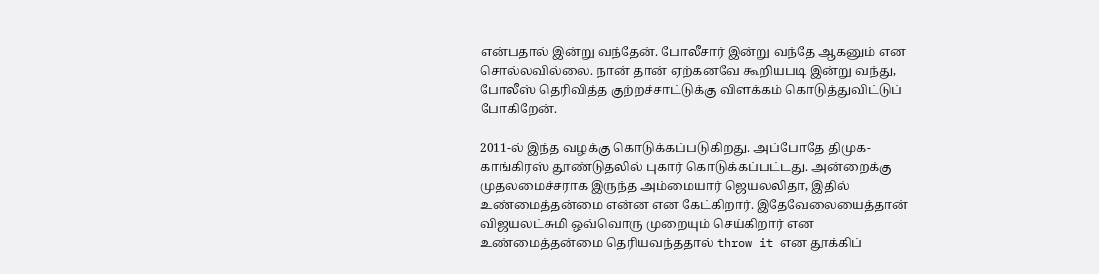என்பதால் இன்று வந்தேன். போலீசார் இன்று வந்தே ஆகனும் என சொல்லவில்லை. நான் தான் ஏற்கனவே கூறியபடி இன்று வந்து, போலீஸ் தெரிவித்த குற்றச்சாட்டுக்கு விளக்கம் கொடுத்துவிட்டுப் போகிறேன்.

2011-ல் இந்த வழக்கு கொடுக்கப்படுகிறது. அப்போதே திமுக- காங்கிரஸ் தூண்டுதலில் புகார் கொடுக்கப்பட்டது. அன்றைக்கு முதலமைச்சராக இருந்த அம்மையார் ஜெயலலிதா, இதில் உண்மைத்தன்மை என்ன என கேட்கிறார். இதேவேலையைத்தான் விஜயலட்சுமி ஒவ்வொரு முறையும் செய்கிறார் என உண்மைத்தன்மை தெரியவந்ததால் throw it என தூக்கிப்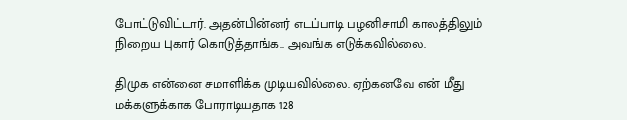போட்டுவிட்டார். அதன்பின்னர் எடப்பாடி பழனிசாமி காலத்திலும் நிறைய புகார் கொடுத்தாங்க.. அவங்க எடுக்கவில்லை.

திமுக என்னை சமாளிக்க முடியவில்லை. ஏற்கனவே என் மீது மக்களுக்காக போராடியதாக 128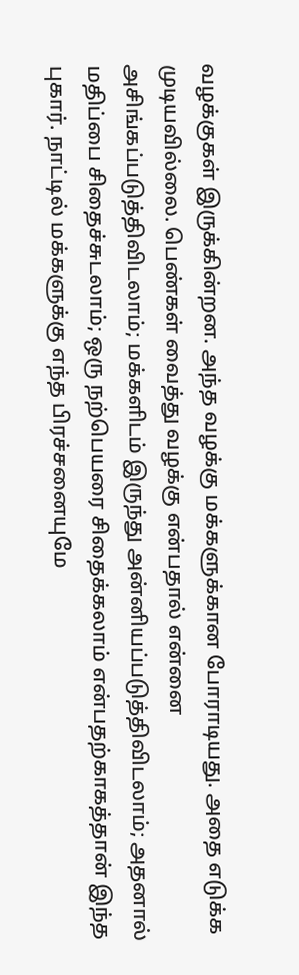வழக்குகள் இருக்கின்றன. அந்த வழக்கு மக்களுக்கான போராடியது. அதை எடுக்க முடியவில்லை. பெண்கள் வைத்து வழக்கு என்பதால் என்னை அசிங்கப்படுத்திவிடலாம்; மக்களிடம் இருந்து அன்னியப்படுத்திவிடலாம்; அதனால் மதிப்பை சிதைச்சுடலாம்; ஒரு நற்பெயரை சிதைக்கலாம் என்பதற்காகத்தான் இந்த புகார். நாட்டில் மக்களுக்கு எந்த பிரச்சனையுமே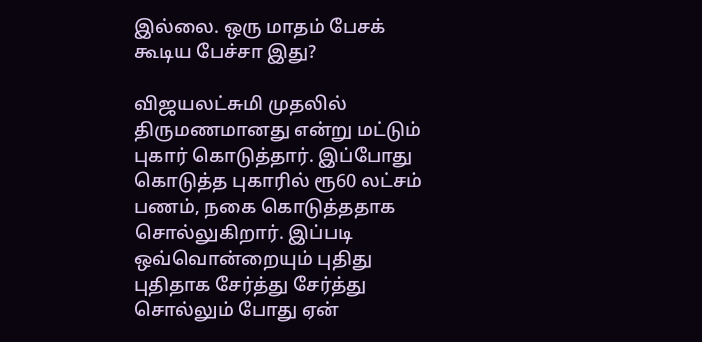இல்லை. ஒரு மாதம் பேசக் கூடிய பேச்சா இது?

விஜயலட்சுமி முதலில் திருமணமானது என்று மட்டும் புகார் கொடுத்தார். இப்போது கொடுத்த புகாரில் ரூ60 லட்சம் பணம், நகை கொடுத்ததாக சொல்லுகிறார். இப்படி ஒவ்வொன்றையும் புதிது புதிதாக சேர்த்து சேர்த்து சொல்லும் போது ஏன்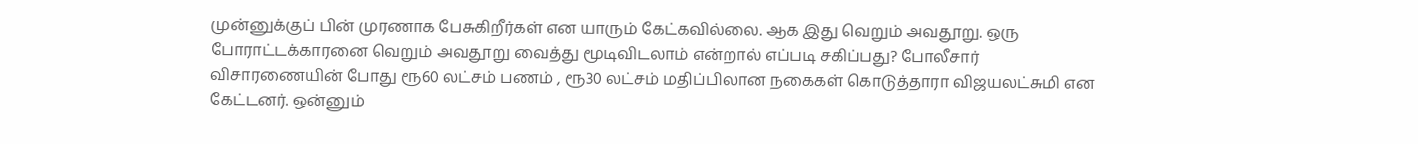முன்னுக்குப் பின் முரணாக பேசுகிறீர்கள் என யாரும் கேட்கவில்லை. ஆக இது வெறும் அவதூறு. ஒரு போராட்டக்காரனை வெறும் அவதூறு வைத்து மூடிவிடலாம் என்றால் எப்படி சகிப்பது? போலீசார் விசாரணையின் போது ரூ60 லட்சம் பணம் , ரூ30 லட்சம் மதிப்பிலான நகைகள் கொடுத்தாரா விஜயலட்சுமி என கேட்டனர். ஒன்னும்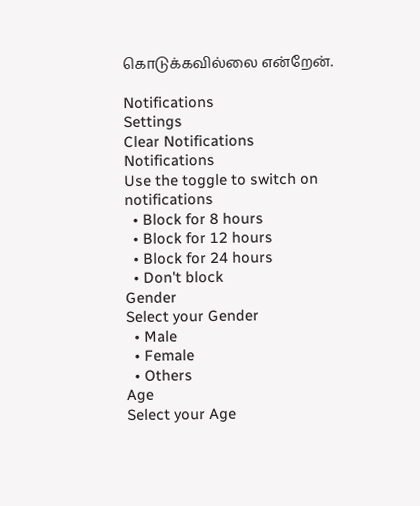கொடுக்கவில்லை என்றேன்.

Notifications
Settings
Clear Notifications
Notifications
Use the toggle to switch on notifications
  • Block for 8 hours
  • Block for 12 hours
  • Block for 24 hours
  • Don't block
Gender
Select your Gender
  • Male
  • Female
  • Others
Age
Select your Age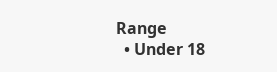Range
  • Under 18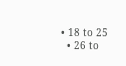• 18 to 25
  • 26 to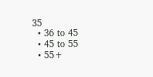35
  • 36 to 45
  • 45 to 55
  • 55+